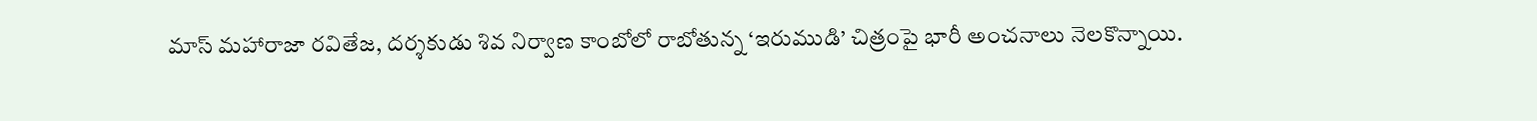మాస్ మహారాజా రవితేజ, దర్శకుడు శివ నిర్వాణ కాంబోలో రాబోతున్న ‘ఇరుముడి’ చిత్రంపై భారీ అంచనాలు నెలకొన్నాయి.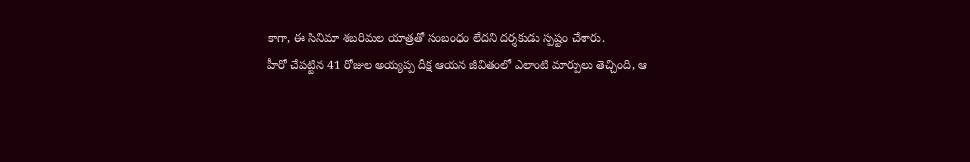కాగా, ఈ సినిమా శబరిమల యాత్రతో సంబంధం లేదని దర్శకుడు స్పష్టం చేశారు.
హీరో చేపట్టిన 41 రోజుల అయ్యప్ప దీక్ష ఆయన జీవితంలో ఎలాంటి మార్పులు తెచ్చింది, ఆ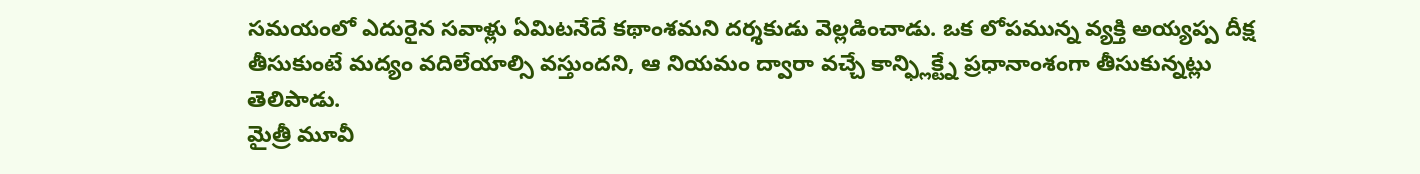సమయంలో ఎదురైన సవాళ్లు ఏమిటనేదే కథాంశమని దర్శకుడు వెల్లడించాడు. ఒక లోపమున్న వ్యక్తి అయ్యప్ప దీక్ష తీసుకుంటే మద్యం వదిలేయాల్సి వస్తుందని, ఆ నియమం ద్వారా వచ్చే కాన్ఫ్లిక్ట్నే ప్రధానాంశంగా తీసుకున్నట్లు తెలిపాడు.
మైత్రీ మూవీ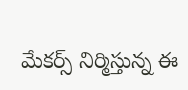మేకర్స్ నిర్మిస్తున్న ఈ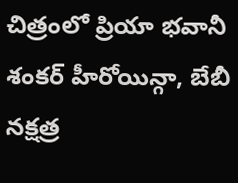చిత్రంలో ప్రియా భవానీ శంకర్ హీరోయిన్గా, బేబీ నక్షత్ర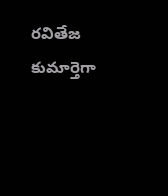రవితేజ కుమార్తెగా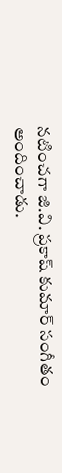నటించగా జి.వి. ప్రకాష్ కుమార్ సంగీతం అందించాడు.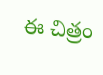ఈ చిత్రం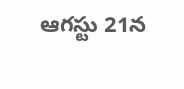ఆగస్టు 21న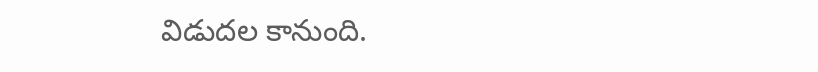విడుదల కానుంది.